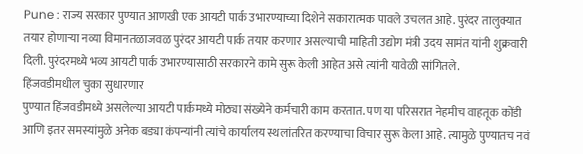Pune : राज्य सरकार पुण्यात आणखी एक आयटी पार्क उभारण्याच्या दिशेने सकारात्मक पावले उचलत आहे. पुरंदर तालुक्यात तयार होणाऱ्या नव्या विमानतळाजवळ पुरंदर आयटी पार्क तयार करणार असल्याची माहिती उद्योग मंत्री उदय सामंत यांनी शुक्रवारी दिली. पुरंदरमध्ये भव्य आयटी पार्क उभारण्यासाठी सरकारने कामे सुरू केली आहेत असे त्यांनी यावेळी सांगितले.
हिंजवडीमधील चुका सुधारणार
पुण्यात हिंजवडीमध्ये असलेल्या आयटी पार्कमध्ये मोठ्या संख्येने कर्मचारी काम करतात. पण या परिसरात नेहमीच वाहतूक कोंडी आणि इतर समस्यांमुळे अनेक बड्या कंपन्यांनी त्यांचे कार्यालय स्थलांतरित करण्याचा विचार सुरू केला आहे. त्यामुळे पुण्यातच नवं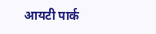आयटी पार्क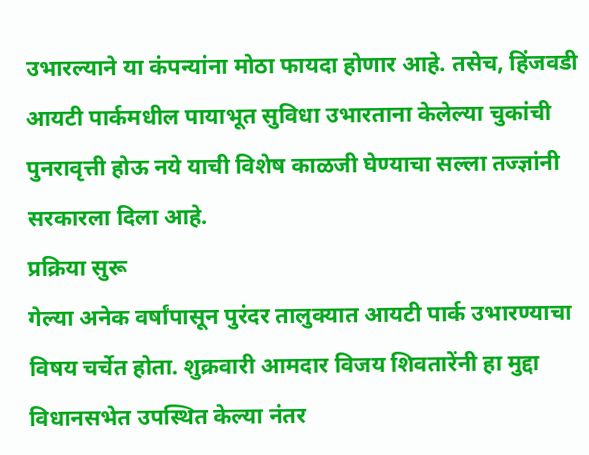उभारल्याने या कंपन्यांना मोठा फायदा होणार आहे. तसेच, हिंजवडी आयटी पार्कमधील पायाभूत सुविधा उभारताना केलेल्या चुकांची पुनरावृत्ती होऊ नये याची विशेष काळजी घेण्याचा सल्ला तज्ज्ञांनी सरकारला दिला आहे.
प्रक्रिया सुरू
गेल्या अनेक वर्षांपासून पुरंदर तालुक्यात आयटी पार्क उभारण्याचा विषय चर्चेत होता. शुक्रवारी आमदार विजय शिवतारेंनी हा मुद्दा विधानसभेत उपस्थित केल्या नंतर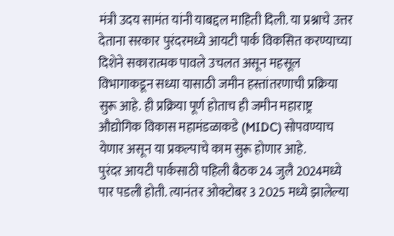मंत्री उदय सामंत यांनी याबद्दल माहिती दिली. या प्रश्नाचे उत्तर देताना सरकार पुरंदरमध्ये आयटी पार्क विकसित करण्याच्या दिशेने सकारात्मक पावले उचलत असून महसूल विभागाकडून सध्या यासाठी जमीन हस्तांतरणाची प्रक्रिया सुरू आहे. ही प्रक्रिया पूर्ण होताच ही जमीन महाराष्ट्र औद्योगिक विकास महामंडळाकडे (MIDC) सोपवण्याच येणार असून या प्रकल्पाचे काम सुरू होणार आहे.
पुरंदर आयटी पार्कसाठी पहिली बैठक 24 जुलै 2024मध्ये पार पडली होती. त्यानंतर ओक्टोबर 3 2025 मध्ये झालेल्या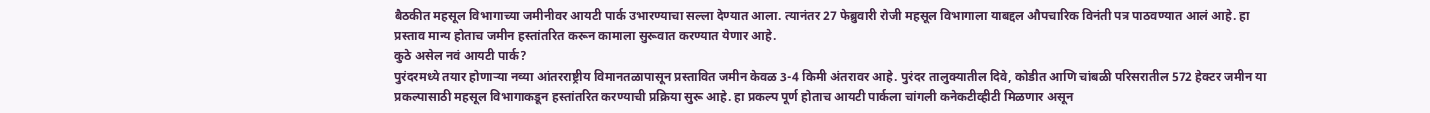बैठकीत महसूल विभागाच्या जमीनीवर आयटी पार्क उभारण्याचा सल्ला देण्यात आला. त्यानंतर 27 फेब्रुवारी रोजी महसूल विभागाला याबद्दल औपचारिक विनंती पत्र पाठवण्यात आलं आहे. हा प्रस्ताव मान्य होताच जमीन हस्तांतरित करून कामाला सुरूवात करण्यात येणार आहे.
कुठे असेल नवं आयटी पार्क?
पुरंदरमध्ये तयार होणाऱ्या नव्या आंतरराष्ट्रीय विमानतळापासून प्रस्तावित जमीन केवळ 3-4 किमी अंतरावर आहे. पुरंदर तालुक्यातील दिवे, कोडीत आणि चांबळी परिसरातील 572 हेक्टर जमीन या प्रकल्पासाठी महसूल विभागाकडून हस्तांतरित करण्याची प्रक्रिया सुरू आहे. हा प्रकल्प पूर्ण होताच आयटी पार्कला चांगली कनेकटीव्हीटी मिळणार असून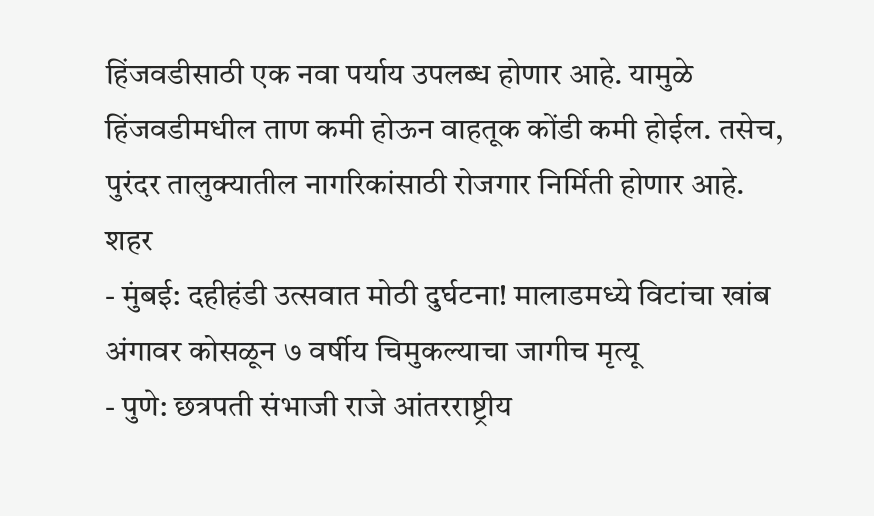हिंजवडीसाठी एक नवा पर्याय उपलब्ध होणार आहे. यामुळे हिंजवडीमधील ताण कमी होऊन वाहतूक कोंडी कमी होईल. तसेच, पुरंदर तालुक्यातील नागरिकांसाठी रोजगार निर्मिती होणार आहे.
शहर
- मुंबई: दहीहंडी उत्सवात मोठी दुर्घटना! मालाडमध्ये विटांचा खांब अंगावर कोसळून ७ वर्षीय चिमुकल्याचा जागीच मृत्यू
- पुणे: छत्रपती संभाजी राजे आंतरराष्ट्रीय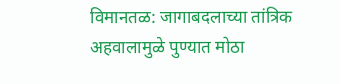विमानतळ: जागाबदलाच्या तांत्रिक अहवालामुळे पुण्यात मोठा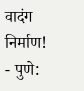वादंग निर्माण!
- पुणे: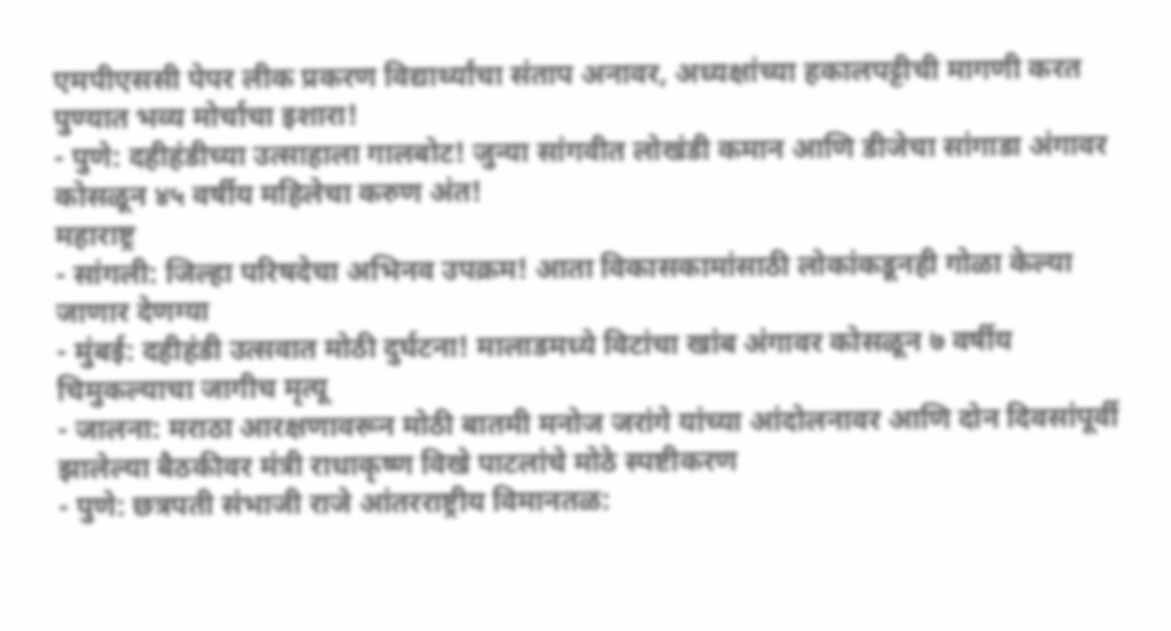एमपीएससी पेपर लीक प्रकरण विद्यार्थ्यांचा संताप अनावर, अध्यक्षांच्या हकालपट्टीची मागणी करत पुण्यात भव्य मोर्चाचा इशारा!
- पुणे: दहीहंडीच्या उत्साहाला गालबोट! जुन्या सांगवीत लोखंडी कमान आणि डीजेचा सांगाडा अंगावर कोसळून ४५ वर्षीय महिलेचा करुण अंत!
महाराष्ट्र
- सांगली: जिल्हा परिषदेचा अभिनव उपक्रम! आता विकासकामांसाठी लोकांकडूनही गोळा केल्या जाणार देणग्या
- मुंबई: दहीहंडी उत्सवात मोठी दुर्घटना! मालाडमध्ये विटांचा खांब अंगावर कोसळून ७ वर्षीय चिमुकल्याचा जागीच मृत्यू
- जालना: मराठा आरक्षणावरून मोठी बातमी मनोज जरांगे यांच्या आंदोलनावर आणि दोन दिवसांपूर्वी झालेल्या बैठकीवर मंत्री राधाकृष्ण विखे पाटलांचे मोठे स्पष्टीकरण
- पुणे: छत्रपती संभाजी राजे आंतरराष्ट्रीय विमानतळ: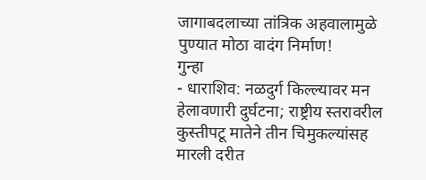जागाबदलाच्या तांत्रिक अहवालामुळे पुण्यात मोठा वादंग निर्माण!
गुन्हा
- धाराशिव: नळदुर्ग किल्ल्यावर मन हेलावणारी दुर्घटना; राष्ट्रीय स्तरावरील कुस्तीपटू मातेने तीन चिमुकल्यांसह मारली दरीत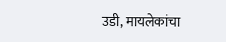उडी, मायलेकांचा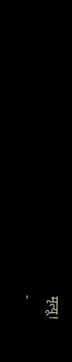मृत्यू!
-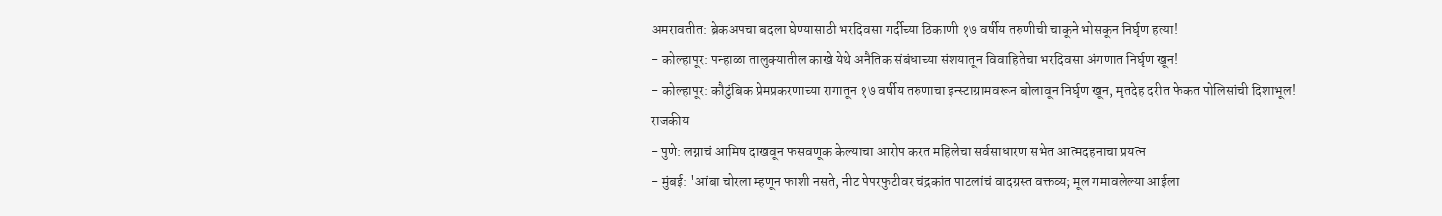अमरावतीत: ब्रेकअपचा बदला घेण्यासाठी भरदिवसा गर्दीच्या ठिकाणी १७ वर्षीय तरुणीची चाकूने भोसकून निर्घृण हत्या!
- कोल्हापूर: पन्हाळा तालुक्यातील काखे येथे अनैतिक संबंधाच्या संशयातून विवाहितेचा भरदिवसा अंगणात निर्घृण खून!
- कोल्हापूर: कौटुंबिक प्रेमप्रकरणाच्या रागातून १७ वर्षीय तरुणाचा इन्स्टाग्रामवरून बोलावून निर्घृण खून, मृतदेह दरीत फेकत पोलिसांची दिशाभूल!
राजकीय
- पुणे: लग्नाचं आमिष दाखवून फसवणूक केल्याचा आरोप करत महिलेचा सर्वसाधारण सभेत आत्मदहनाचा प्रयत्न
- मुंबई: 'आंबा चोरला म्हणून फाशी नसते, नीट पेपरफुटीवर चंद्रकांत पाटलांचं वादग्रस्त वक्तव्य; मूल गमावलेल्या आईला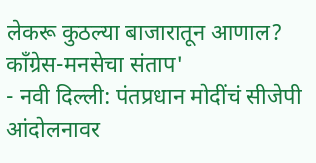लेकरू कुठल्या बाजारातून आणाल? काँग्रेस-मनसेचा संताप'
- नवी दिल्ली: पंतप्रधान मोदींचं सीजेपी आंदोलनावर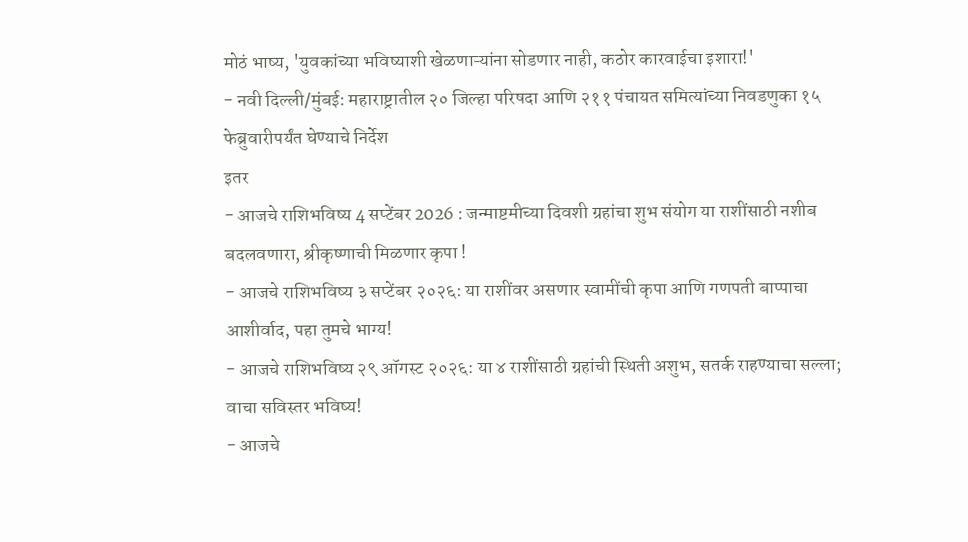मोठं भाष्य, 'युवकांच्या भविष्याशी खेळणाऱ्यांना सोडणार नाही, कठोर कारवाईचा इशारा!'
- नवी दिल्ली/मुंबई: महाराष्ट्रातील २० जिल्हा परिषदा आणि २११ पंचायत समित्यांच्या निवडणुका १५ फेब्रुवारीपर्यंत घेण्याचे निर्देश
इतर
- आजचे राशिभविष्य 4 सप्टेंबर 2026 : जन्माष्टमीच्या दिवशी ग्रहांचा शुभ संयोग या राशींसाठी नशीब बदलवणारा, श्रीकृष्णाची मिळणार कृपा !
- आजचे राशिभविष्य ३ सप्टेंबर २०२६: या राशींवर असणार स्वामींची कृपा आणि गणपती बाप्पाचा आशीर्वाद, पहा तुमचे भाग्य!
- आजचे राशिभविष्य २९ ऑगस्ट २०२६: या ४ राशींसाठी ग्रहांची स्थिती अशुभ, सतर्क राहण्याचा सल्ला; वाचा सविस्तर भविष्य!
- आजचे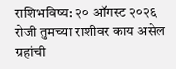राशिभविष्य: २० ऑगस्ट २०२६ रोजी तुमच्या राशीवर काय असेल ग्रहांची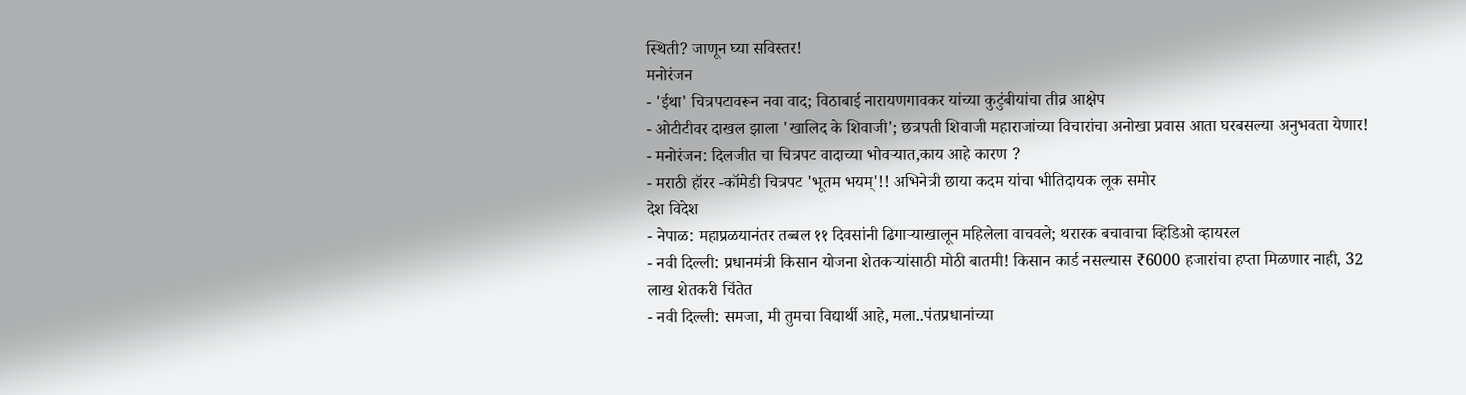स्थिती? जाणून घ्या सविस्तर!
मनोरंजन
- 'ईथा' चित्रपटावरून नवा वाद; विठाबाई नारायणगावकर यांच्या कुटुंबीयांचा तीव्र आक्षेप
- ओटीटीवर दाखल झाला 'खालिद के शिवाजी'; छत्रपती शिवाजी महाराजांच्या विचारांचा अनोखा प्रवास आता घरबसल्या अनुभवता येणार!
- मनोरंजन: दिलजीत चा चित्रपट वादाच्या भोवऱ्यात,काय आहे कारण ?
- मराठी हॉरर -कॉमेडी चित्रपट 'भूतम भयम्'!! अभिनेत्री छाया कदम यांचा भीतिदायक लूक समोर
देश विदेश
- नेपाळ: महाप्रळयानंतर तब्बल ११ दिवसांनी ढिगाऱ्याखालून महिलेला वाचवले; थरारक बचावाचा व्हिडिओ व्हायरल
- नवी दिल्ली: प्रधानमंत्री किसान योजना शेतकऱ्यांसाठी मोठी बातमी! किसान कार्ड नसल्यास ₹6000 हजारांचा हप्ता मिळणार नाही, 32 लाख शेतकरी चिंतेत
- नवी दिल्ली: समजा, मी तुमचा विद्यार्थी आहे, मला..पंतप्रधानांच्या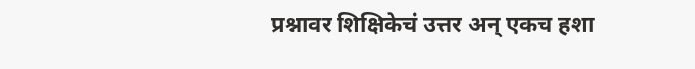प्रश्नावर शिक्षिकेचं उत्तर अन् एकच हशा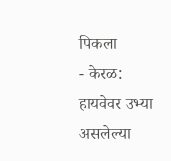पिकला
- केरळ: हायवेवर उभ्या असलेल्या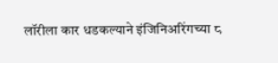लॉरीला कार धडकल्याने इंजिनिअरिंगच्या ८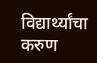विद्यार्थ्यांचा करुण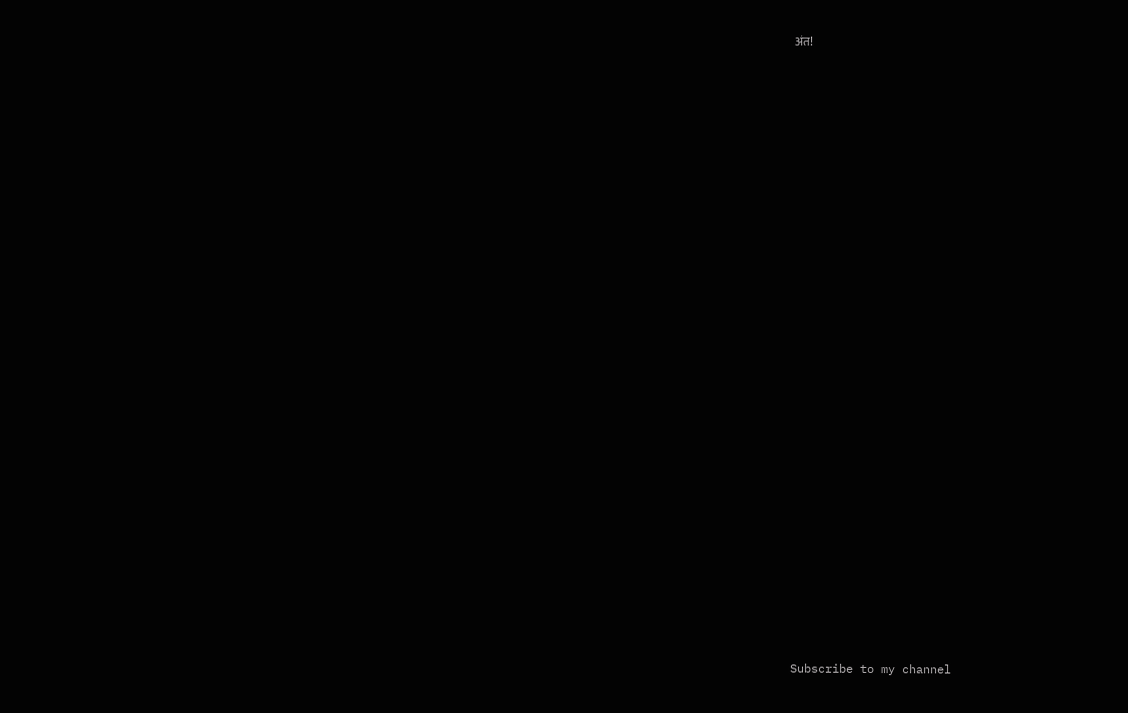अंत!



























Subscribe to my channel